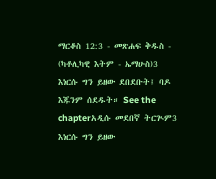ማርቆስ 12:3 - መጽሐፍ ቅዱስ - (ካቶሊካዊ እትም - ኤማሁስ)3 እነርሱ ግን ይዘው ደበደቡት፤ ባዶ እጁንም ሰደዱት። See the chapterአዲሱ መደበኛ ትርጒም3 እነርሱ ግን ይዘው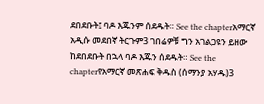ደበደቡት፤ ባዶ እጁንም ሰደዱት። See the chapterአማርኛ አዲሱ መደበኛ ትርጉም3 ገበሬዎቹ ግን አገልጋዩን ይዘው ከደበደቡት በኋላ ባዶ እጁን ሰደዱት። See the chapterየአማርኛ መጽሐፍ ቅዱስ (ሰማንያ አሃዱ)3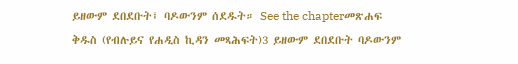ይዘውም ደበደቡት፤ ባዶውንም ሰደዱት። See the chapterመጽሐፍ ቅዱስ (የብሉይና የሐዲስ ኪዳን መጻሕፍት)3 ይዘውም ደበደቡት ባዶውንም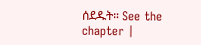ሰደዱት። See the chapter |